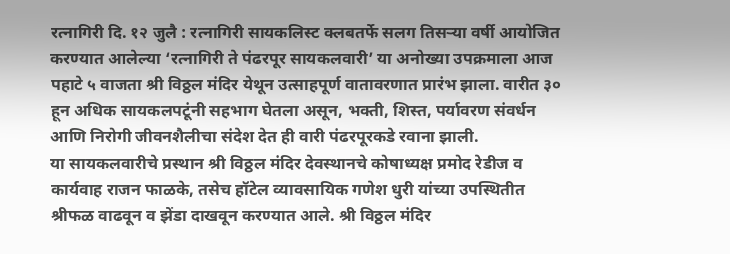रत्नागिरी दि. १२ जुलै : रत्नागिरी सायकलिस्ट क्लबतर्फे सलग तिसऱ्या वर्षी आयोजित करण्यात आलेल्या ‘रत्नागिरी ते पंढरपूर सायकलवारी’ या अनोख्या उपक्रमाला आज पहाटे ५ वाजता श्री विठ्ठल मंदिर येथून उत्साहपूर्ण वातावरणात प्रारंभ झाला. वारीत ३० हून अधिक सायकलपटूंनी सहभाग घेतला असून, भक्ती, शिस्त, पर्यावरण संवर्धन आणि निरोगी जीवनशैलीचा संदेश देत ही वारी पंढरपूरकडे रवाना झाली.
या सायकलवारीचे प्रस्थान श्री विठ्ठल मंदिर देवस्थानचे कोषाध्यक्ष प्रमोद रेडीज व कार्यवाह राजन फाळके, तसेच हॉटेल व्यावसायिक गणेश धुरी यांच्या उपस्थितीत श्रीफळ वाढवून व झेंडा दाखवून करण्यात आले. श्री विठ्ठल मंदिर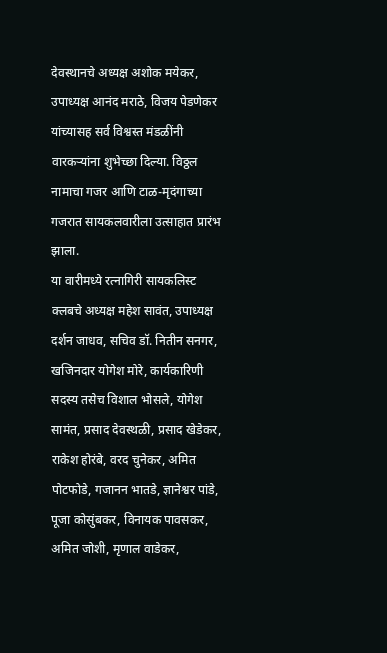देवस्थानचे अध्यक्ष अशोक मयेकर, उपाध्यक्ष आनंद मराठे, विजय पेडणेकर यांच्यासह सर्व विश्वस्त मंडळींनी वारकऱ्यांना शुभेच्छा दिल्या. विठ्ठल नामाचा गजर आणि टाळ-मृदंगाच्या गजरात सायकलवारीला उत्साहात प्रारंभ झाला.
या वारीमध्ये रत्नागिरी सायकलिस्ट क्लबचे अध्यक्ष महेश सावंत, उपाध्यक्ष दर्शन जाधव, सचिव डॉ. नितीन सनगर, खजिनदार योगेश मोरे, कार्यकारिणी सदस्य तसेच विशाल भोसले, योगेश सामंत, प्रसाद देवस्थळी, प्रसाद खेडेकर, राकेश होरंबे, वरद चुनेकर, अमित पोटफोडे, गजानन भातडे, ज्ञानेश्वर पांडे, पूजा कोसुंबकर, विनायक पावसकर, अमित जोशी, मृणाल वाडेकर,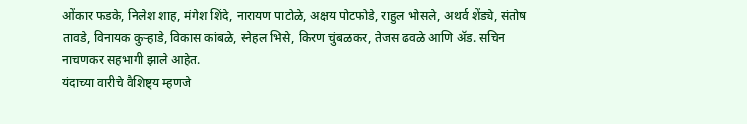ओंकार फडके, निलेश शाह, मंगेश शिंदे, नारायण पाटोळे, अक्षय पोटफोडे, राहुल भोसले, अथर्व शेंड्ये, संतोष तावडे, विनायक कुऱ्हाडे, विकास कांबळे, स्नेहल भिसे, किरण चुंबळकर, तेजस ढवळे आणि ॲड. सचिन नाचणकर सहभागी झाले आहेत.
यंदाच्या वारीचे वैशिष्ट्य म्हणजे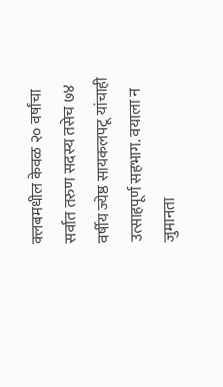क्लबमधील केवळ २० वर्षांचा सर्वात तरुण सदस्य तसेच ७४ वर्षीय ज्येष्ठ सायकलपटू यांचाही उत्साहपूर्ण सहभाग. वयाला न जुमानता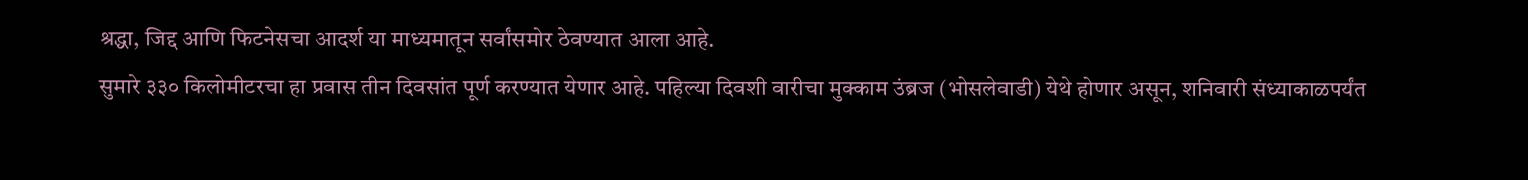श्रद्धा, जिद्द आणि फिटनेसचा आदर्श या माध्यमातून सर्वांसमोर ठेवण्यात आला आहे.
सुमारे ३३० किलोमीटरचा हा प्रवास तीन दिवसांत पूर्ण करण्यात येणार आहे. पहिल्या दिवशी वारीचा मुक्काम उंब्रज (भोसलेवाडी) येथे होणार असून, शनिवारी संध्याकाळपर्यंत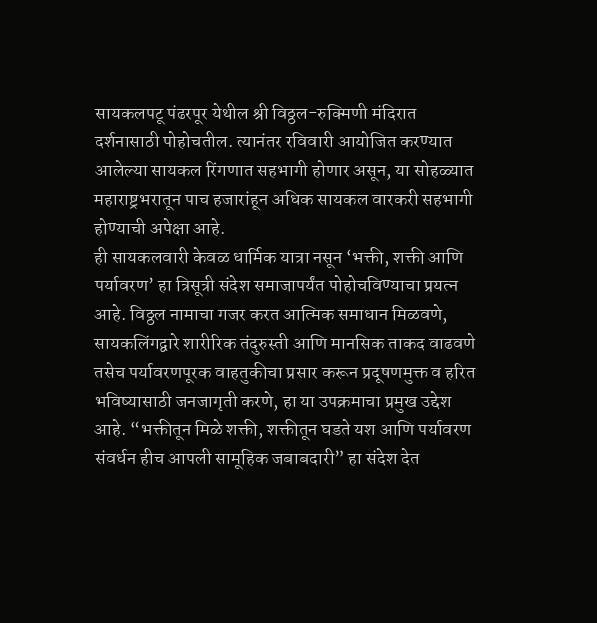सायकलपटू पंढरपूर येथील श्री विठ्ठल-रुक्मिणी मंदिरात दर्शनासाठी पोहोचतील. त्यानंतर रविवारी आयोजित करण्यात आलेल्या सायकल रिंगणात सहभागी होणार असून, या सोहळ्यात महाराष्ट्रभरातून पाच हजारांहून अधिक सायकल वारकरी सहभागी होण्याची अपेक्षा आहे.
ही सायकलवारी केवळ धार्मिक यात्रा नसून ‘भक्ती, शक्ती आणि पर्यावरण’ हा त्रिसूत्री संदेश समाजापर्यंत पोहोचविण्याचा प्रयत्न आहे. विठ्ठल नामाचा गजर करत आत्मिक समाधान मिळवणे, सायकलिंगद्वारे शारीरिक तंदुरुस्ती आणि मानसिक ताकद वाढवणे तसेच पर्यावरणपूरक वाहतुकीचा प्रसार करून प्रदूषणमुक्त व हरित भविष्यासाठी जनजागृती करणे, हा या उपक्रमाचा प्रमुख उद्देश आहे. “भक्तीतून मिळे शक्ती, शक्तीतून घडते यश आणि पर्यावरण संवर्धन हीच आपली सामूहिक जबाबदारी” हा संदेश देत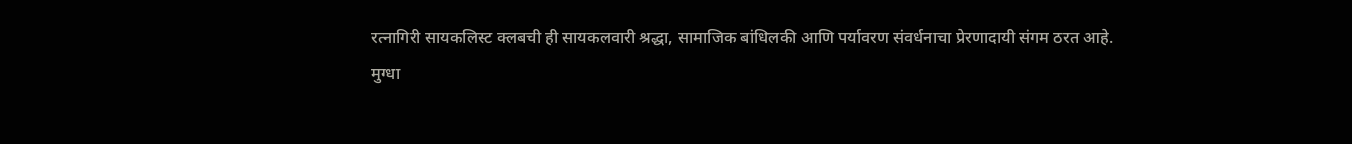रत्नागिरी सायकलिस्ट क्लबची ही सायकलवारी श्रद्धा, सामाजिक बांधिलकी आणि पर्यावरण संवर्धनाचा प्रेरणादायी संगम ठरत आहे.
मुग्धा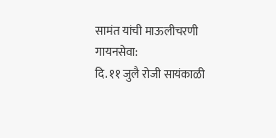सामंत यांची माऊलीचरणी गायनसेवा:
दि. ११ जुलै रोजी सायंकाळी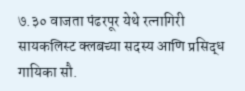७.३० वाजता पंढरपूर येथे रत्नागिरी सायकलिस्ट क्लबच्या सदस्य आणि प्रसिद्ध गायिका सौ.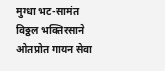मुग्धा भट-सामंत विठ्ठल भक्तिरसाने ओतप्रोत गायन सेवा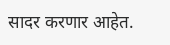सादर करणार आहेत.